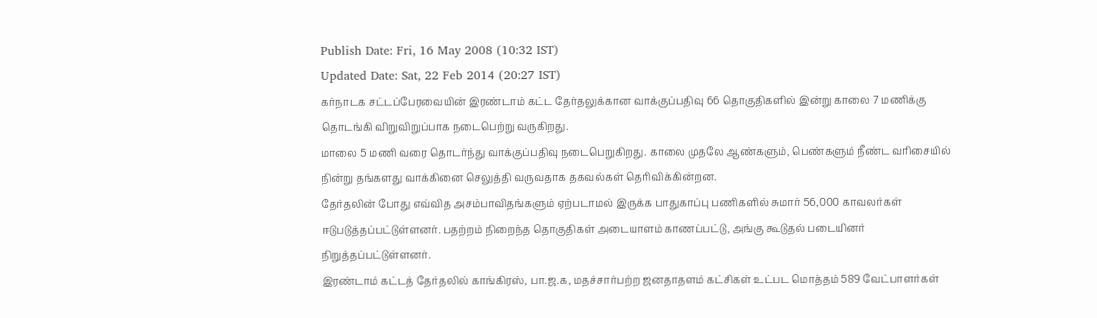Publish Date: Fri, 16 May 2008 (10:32 IST)
Updated Date: Sat, 22 Feb 2014 (20:27 IST)
கர்நாடக சட்டப்பேரவையின் இரண்டாம் கட்ட தேர்தலுக்கான வாக்குப்பதிவு 66 தொகுதிகளில் இன்று காலை 7 மணிக்கு தொடங்கி விறுவிறுப்பாக நடைபெற்று வருகிறது.
மாலை 5 மணி வரை தொடர்ந்து வாக்குப்பதிவு நடைபெறுகிறது. காலை முதலே ஆண்களும், பெண்களும் நீண்ட வரிசையில் நின்று தங்களது வாக்கினை செலுத்தி வருவதாக தகவல்கள் தெரிவிக்கின்றன.
தேர்தலின் போது எவ்வித அசம்பாவிதங்களும் ஏற்படாமல் இருக்க பாதுகாப்பு பணிகளில் சுமார் 56,000 காவலர்கள் ஈடுபடுத்தப்பட்டுள்ளனர். பதற்றம் நிறைந்த தொகுதிகள் அடையாளம் காணப்பட்டு, அங்கு கூடுதல் படையினர் நிறுத்தப்பட்டுள்ளனர்.
இரண்டாம் கட்டத் தேர்தலில் காங்கிரஸ், பா.ஜ.க, மதச்சார்பற்ற ஜனதாதளம் கட்சிகள் உட்பட மொத்தம் 589 வேட்பாளர்கள்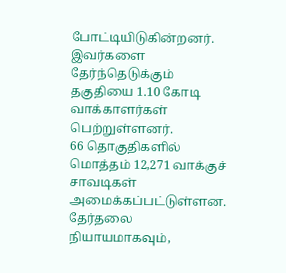போட்டியிடுகின்றனர். இவர்களை தேர்ந்தெடுக்கும் தகுதியை 1.10 கோடி வாக்காளர்கள் பெற்றுள்ளனர்.
66 தொகுதிகளில் மொத்தம் 12,271 வாக்குச் சாவடிகள் அமைக்கப்பட்டுள்ளன. தேர்தலை நியாயமாகவும்,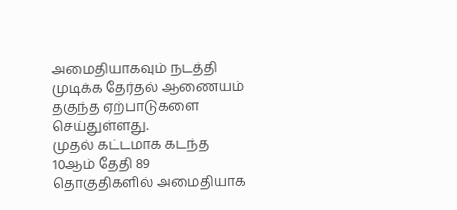அமைதியாகவும் நடத்தி முடிக்க தேர்தல் ஆணையம் தகுந்த ஏற்பாடுகளை செய்துள்ளது.
முதல் கட்டமாக கடந்த 10ஆம் தேதி 89 தொகுதிகளில் அமைதியாக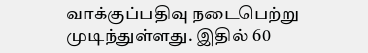வாக்குப்பதிவு நடைபெற்று முடிந்துள்ளது. இதில் 60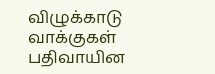விழுக்காடு வாக்குகள் பதிவாயின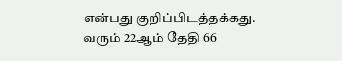என்பது குறிப்பிடத்தக்கது.
வரும் 22ஆம் தேதி 66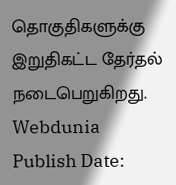தொகுதிகளுக்கு இறுதிகட்ட தேர்தல் நடைபெறுகிறது.
Webdunia
Publish Date: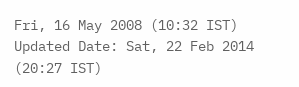Fri, 16 May 2008 (10:32 IST)
Updated Date: Sat, 22 Feb 2014 (20:27 IST)